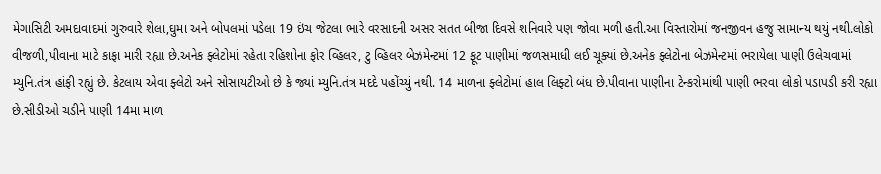મેગાસિટી અમદાવાદમાં ગુરુવારે શેલા,ઘુમા અને બોપલમાં પડેલા 19 ઇંચ જેટલા ભારે વરસાદની અસર સતત બીજા દિવસે શનિવારે પણ જોવા મળી હતી.આ વિસ્તારોમાં જનજીવન હજુ સામાન્ય થયું નથી.લોકો વીજળી,પીવાના માટે કાફા મારી રહ્યા છે.અનેક ફ્લેટોમાં રહેતા રહિશોના ફોર વ્હિલર, ટુ વ્હિલર બેઝમેન્ટમાં 12 ફૂટ પાણીમાં જળસમાધી લઈ ચૂક્યાં છે.અનેક ફ્લેટોના બેઝમેન્ટમાં ભરાયેલા પાણી ઉલેચવામાં મ્યુનિ.તંત્ર હાંફી રહ્યું છે. કેટલાય એવા ફ્લેટો અને સોસાયટીઓ છે કે જ્યાં મ્યુનિ.તંત્ર મદદે પહોંચ્યું નથી. 14 માળના ફ્લેટોમાં હાલ લિફ્ટો બંધ છે.પીવાના પાણીના ટેન્કરોમાંથી પાણી ભરવા લોકો પડાપડી કરી રહ્યા છે.સીડીઓ ચડીને પાણી 14મા માળ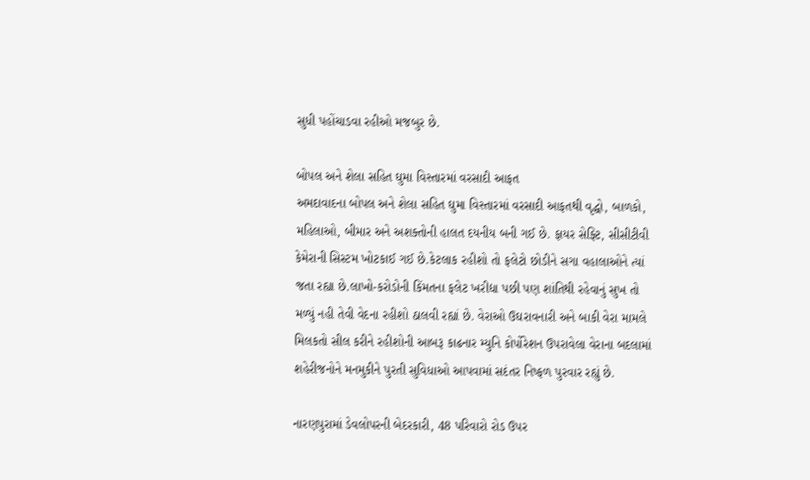સુધી પહોંચાડવા રહીઓ મજબુર છે.

બોપલ અને શેલા સહિત ઘુમા વિસ્તારમાં વરસાદી આફત
અમદાવાદના બોપલ અને શેલા સહિત ઘુમા વિસ્તારમાં વરસાદી આફતથી વૃદ્ધો, બાળકો, મહિલાઓ, બીમાર અને અશક્તોની હાલત દયનીય બની ગઈ છે. ફાયર સેફ્ટિ, સીસીટીવી કેમેરાની સિસ્ટમ ખોટકાઈ ગઈ છે.કેટલાક રહીશો તો ફલેટો છોડીને સગા વહાલાઓને ત્યાં જતા રહ્યા છે.લાખો-કરોડોની કિંમતના ફલેટ ખરીદ્યા પછી પણ શાંતિથી રહેવાનું સુખ તો મળ્યું નહી તેવી વેદના રહીશો ઠાલવી રહ્યાં છે. વેરાઓ ઉઘરાવનારી અને બાકી વેરા મામલે મિલકતો સીલ કરીને રહીશોની આબરૂ કાઢનાર મ્યુનિ કોર્પોરેશન ઉપરાવેલા વેરાના બદલામાં શહેરીજનોને મનમુકીને પુરતી સુવિધાઓ આપવામાં સદંતર નિષ્ફળ પુરવાર રહ્યું છે.

નારણપુરામાં ડેવલોપરની બેદરકારી, 48 પરિવારો રોડ ઉપર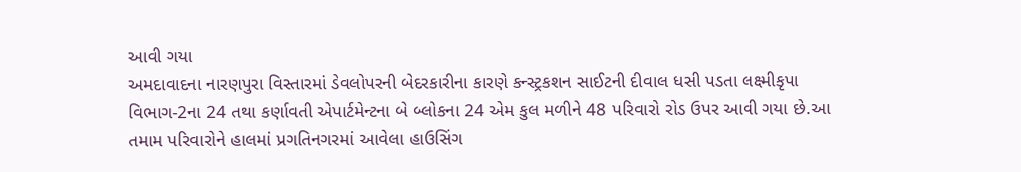આવી ગયા
અમદાવાદના નારણપુરા વિસ્તારમાં ડેવલોપરની બેદરકારીના કારણે કન્સ્ટ્રકશન સાઈટની દીવાલ ધસી પડતા લક્ષ્મીકૃપા વિભાગ-2ના 24 તથા કર્ણાવતી એપાર્ટમેન્ટના બે બ્લોકના 24 એમ કુલ મળીને 48 પરિવારો રોડ ઉપર આવી ગયા છે.આ તમામ પરિવારોને હાલમાં પ્રગતિનગરમાં આવેલા હાઉસિંગ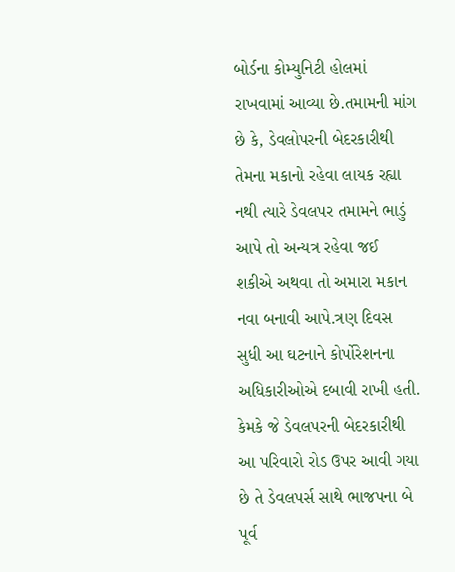બોર્ડના કોમ્યુનિટી હોલમાં રાખવામાં આવ્યા છે.તમામની માંગ છે કે, ડેવલોપરની બેદરકારીથી તેમના મકાનો રહેવા લાયક રહ્યા નથી ત્યારે ડેવલપર તમામને ભાડું આપે તો અન્યત્ર રહેવા જઈ શકીએ અથવા તો અમારા મકાન નવા બનાવી આપે.ત્રણ દિવસ સુધી આ ઘટનાને કોર્પોરેશનના અધિકારીઓએ દબાવી રાખી હતી. કેમકે જે ડેવલપરની બેદરકારીથી આ પરિવારો રોડ ઉપર આવી ગયા છે તે ડેવલપર્સ સાથે ભાજપના બે પૂર્વ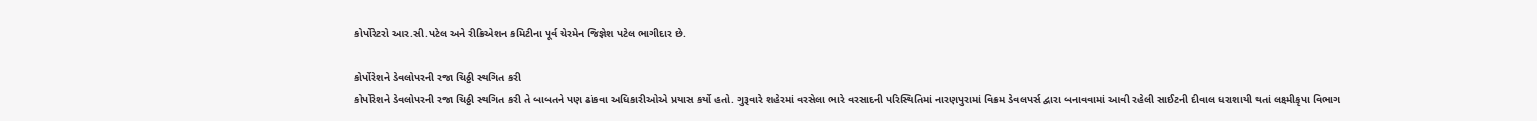કોર્પોરેટરો આર.સી.પટેલ અને રીક્રિએશન કમિટીના પૂર્વ ચેરમેન જિજ્ઞેશ પટેલ ભાગીદાર છે.

કોર્પોરેશને ડેવલોપરની રજા ચિઠ્ઠી સ્થગિત કરી
કોર્પોરેશને ડેવલોપરની રજા ચિઠ્ઠી સ્થગિત કરી તે બાબતને પણ ઢાંકવા અધિકારીઓએ પ્રયાસ કર્યો હતો. ગુરૂવારે શહેરમાં વરસેલા ભારે વરસાદની પરિસ્થિતિમાં નારણપુરામાં વિક્રમ ડેવલપર્સ દ્વારા બનાવવામાં આવી રહેલી સાઈટની દીવાલ ધરાશાયી થતાં લક્ષ્મીકૃપા વિભાગ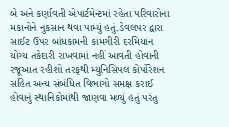બે અને કર્ણાવતી એપાર્ટમેન્ટમાં રહેતા પરિવારોના મકાનોને નુકસાન થવા પામ્યું હતું.ડેવલપર દ્વારા સાઈટ ઉપર બાંધકામની કામગીરી દરમિયાન યોગ્ય તકેદારી રાખવામાં નહીં આવતી હોવાની રજૂઆત રહીશો તરફથી મ્યુનિસિપલ કોર્પોરેશન સહિત અન્ય સંબંધિત વિભાગો સમક્ષ કરાઈ હોવાનું સ્થાનિકોમાંથી જાણવા મળ્યું હતું પરંતુ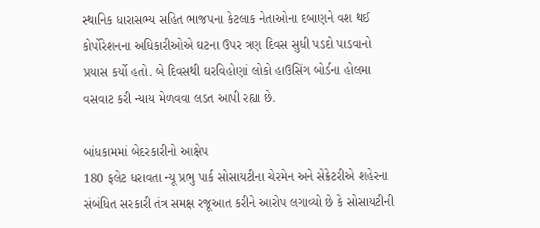સ્થાનિક ધારાસભ્ય સહિત ભાજપના કેટલાક નેતાઓના દબાણને વશ થઈ કોર્પોરેશનના અધિકારીઓએ ઘટના ઉપર ત્રણ દિવસ સુધી પડદો પાડવાનો પ્રયાસ કર્યો હતો. બે દિવસથી ઘરવિહોણાં લોકો હાઉસિંગ બોર્ડના હોલમા વસવાટ કરી ન્યાય મેળવવા લડત આપી રહ્યા છે.

બાંધકામમાં બેદરકારીનો આક્ષેપ
180 ફલેટ ધરાવતા ન્યૂ પ્રભુ પાર્ક સોસાયટીના ચેરમેન અને સેક્રેટરીએ શહેરના સંબંધિત સરકારી તંત્ર સમક્ષ રજૂઆત કરીને આરોપ લગાવ્યો છે કે સોસાયટીની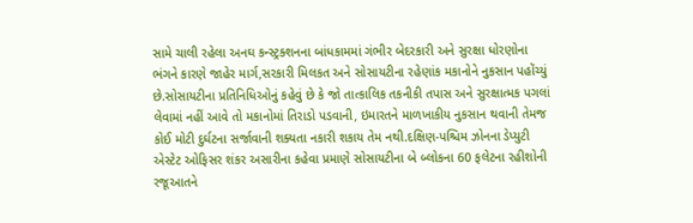સામે ચાલી રહેલા અનઘ કન્સ્ટ્રક્શનના બાંધકામમાં ગંભીર બેદરકારી અને સુરક્ષા ધોરણોના ભંગને કારણે જાહેર માર્ગ,સરકારી મિલકત અને સોસાયટીના રહેણાંક મકાનોને નુકસાન પહોંચ્યું છે.સોસાયટીના પ્રતિનિધિઓનું કહેવું છે કે જો તાત્કાલિક તકનીકી તપાસ અને સુરક્ષાત્મક પગલાં લેવામાં નહીં આવે તો મકાનોમાં તિરાડો પડવાની, ઇમારતને માળખાકીય નુકસાન થવાની તેમજ કોઈ મોટી દુર્ઘટના સર્જાવાની શક્યતા નકારી શકાય તેમ નથી.દક્ષિણ-પશ્ચિમ ઝોનના ડેપ્યુટી એસ્ટેટ ઓફિસર શંકર અસારીના કહેવા પ્રમાણે સોસાયટીના બે બ્લોકના 60 ફલેટના રહીશોની રજૂઆતને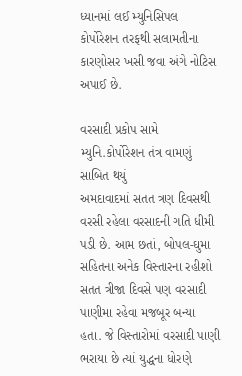ધ્યાનમાં લઈ મ્યુનિસિપલ કોર્પોરેશન તરફથી સલામતીના કારણોસર ખસી જવા અંગે નોટિસ અપાઈ છે.

વરસાદી પ્રકોપ સામે મ્યુનિ.કોર્પોરેશન તંત્ર વામણું સાબિત થયું
અમદાવાદમાં સતત ત્રણ દિવસથી વરસી રહેલા વરસાદની ગતિ ધીમી પડી છે. આમ છતાં, બોપલ-ઘુમા સહિતના અનેક વિસ્તારના રહીશો સતત ત્રીજા દિવસે પણ વરસાદી પાણીમા રહેવા મજબૂર બન્યા હતા. જે વિસ્તારોમાં વરસાદી પાણી ભરાયા છે ત્યાં યુદ્ધના ધોરણે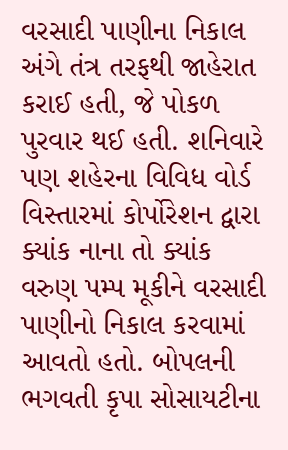વરસાદી પાણીના નિકાલ અંગે તંત્ર તરફથી જાહેરાત કરાઈ હતી, જે પોકળ પુરવાર થઈ હતી. શનિવારે પણ શહેરના વિવિધ વોર્ડ વિસ્તારમાં કોર્પોરેશન દ્વારા ક્યાંક નાના તો ક્યાંક વરુણ પમ્પ મૂકીને વરસાદી પાણીનો નિકાલ કરવામાં આવતો હતો. બોપલની ભગવતી કૃપા સોસાયટીના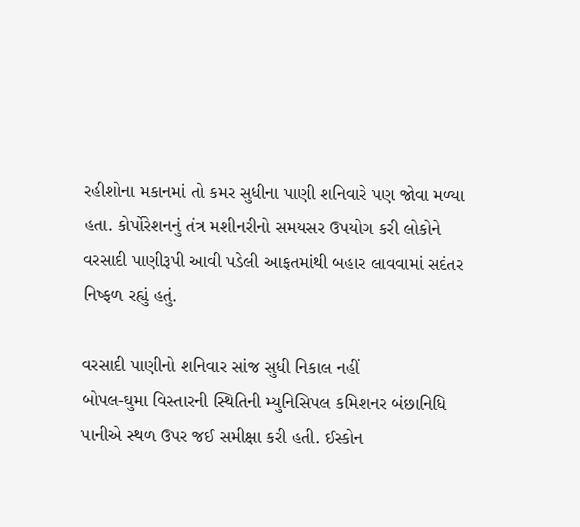રહીશોના મકાનમાં તો કમર સુધીના પાણી શનિવારે પણ જોવા મળ્યા હતા. કોર્પોરેશનનું તંત્ર મશીનરીનો સમયસર ઉપયોગ કરી લોકોને વરસાદી પાણીરૂપી આવી પડેલી આફતમાંથી બહાર લાવવામાં સદંતર નિષ્ફળ રહ્યું હતું.

વરસાદી પાણીનો શનિવાર સાંજ સુધી નિકાલ નહીં
બોપલ-ઘુમા વિસ્તારની સ્થિતિની મ્યુનિસિપલ કમિશનર બંછાનિધિ પાનીએ સ્થળ ઉપર જઈ સમીક્ષા કરી હતી. ઈસ્કોન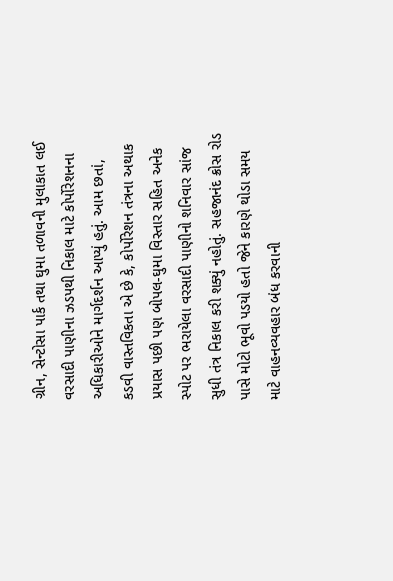ગ્રીન, સેન્ટોસા પાર્ક તથા ઘુમા તળાવની મુલાકાત લઈ વરસાદી પાણીના ઝડપથી નિકાલ માટે કોર્પોરેશનના અધિકારીઓને માર્ગદર્શન આપ્યું હતું. આમ છતાં, કડવી વાસ્તવિકતા એ છે કે, કોર્પોરેશન તંત્રના અથાક પ્રયાસ પછી પણ બોપલ-ઘુમા વિસ્તાર સહિત અનેક સ્પોટ પર ભરાયેલા વરસાદી પાણીનો શનિવાર સાંજ સુધી તંત્ર નિકાલ કરી શક્યું નહોતું. સહજાનંદ ક્રોસ રોડ પાસે મોટો ભૂવો પડયો હતો જેને કારણે થોડા સમય માટે વાહનવ્યવહાર બંધ કરવાની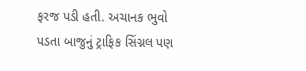ફરજ પડી હતી. અચાનક ભુવો પડતા બાજુનું ટ્રાફિક સિંગ્નલ પણ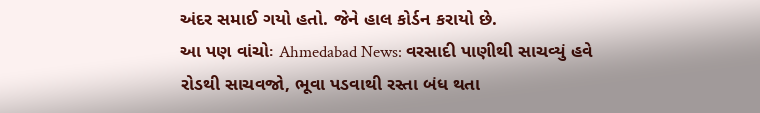અંદર સમાઈ ગયો હતો. જેને હાલ કોર્ડન કરાયો છે.
આ પણ વાંચોઃ Ahmedabad News: વરસાદી પાણીથી સાચવ્યું હવે રોડથી સાચવજો, ભૂવા પડવાથી રસ્તા બંધ થતા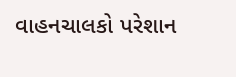વાહનચાલકો પરેશાન